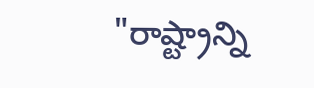"రాష్ట్రాన్ని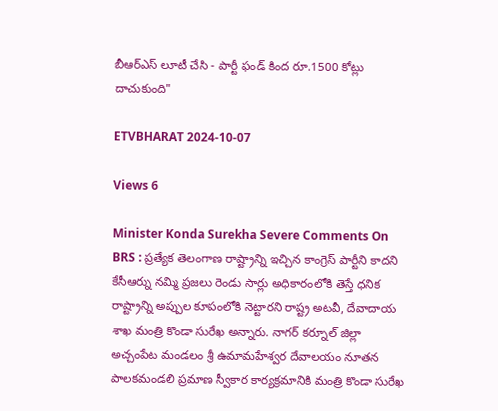బీఆర్ఎస్ లూటీ చేసి - పార్టీ ఫండ్ కింద రూ.1500 కోట్లు దాచుకుంది"

ETVBHARAT 2024-10-07

Views 6

Minister Konda Surekha Severe Comments On BRS : ప్రత్యేక తెలంగాణ రాష్ట్రాన్ని ఇచ్చిన కాంగ్రెస్ పార్టీని కాదని కేసీఆర్ను నమ్మి ప్రజలు రెండు సార్లు అధికారంలోకి తెస్తే ధనిక రాష్ట్రాన్ని అప్పుల కూపంలోకి నెట్టారని రాష్ట్ర అటవీ, దేవాదాయ శాఖ మంత్రి కొండా సురేఖ అన్నారు. నాగర్ కర్నూల్ జిల్లా అచ్చంపేట మండలం శ్రీ ఉమామహేశ్వర దేవాలయం నూతన పాలకమండలి ప్రమాణ స్వీకార కార్యక్రమానికి మంత్రి కొండా సురేఖ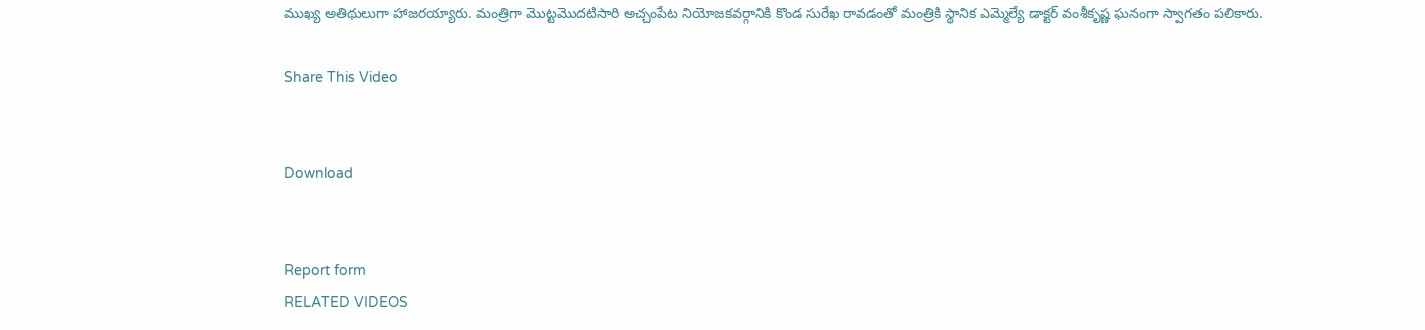ముఖ్య అతిథులుగా హాజరయ్యారు. మంత్రిగా మొట్టమొదటిసారి అచ్చంపేట నియోజకవర్గానికి కొండ సురేఖ రావడంతో మంత్రికి స్థానిక ఎమ్మెల్యే డాక్టర్ వంశీకృష్ణ ఘనంగా స్వాగతం పలికారు.

Share This Video


Download


Report form
RELATED VIDEOS